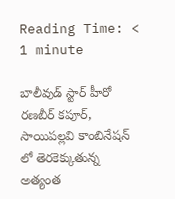Reading Time: < 1 minute

బాలీవుడ్ స్టార్ హీరో రణబీర్ కపూర్, సాయిపల్లవి కాంబినేషన్ లో తెరకెక్కుతున్న అత్యంత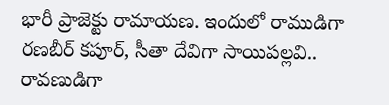భారీ ప్రాజెక్టు రామాయణ. ఇందులో రాముడిగా రణబీర్ కపూర్, సీతా దేవిగా సాయిపల్లవి.. రావణుడిగా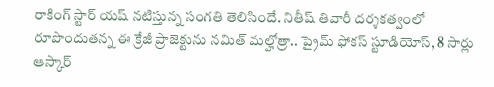రాకింగ్ స్టార్ యష్ నటిస్తున్న సంగతి తెలిసిందే. నితీష్ తివారీ దర్శకత్వంలో రూపొందుతన్న ఈ క్రేజీ ప్రాజెక్టును నమిత్ మల్హోత్రా.. ప్రైమ్ ఫోకస్ స్టూడియోస్, 8 సార్లు ఆస్కార్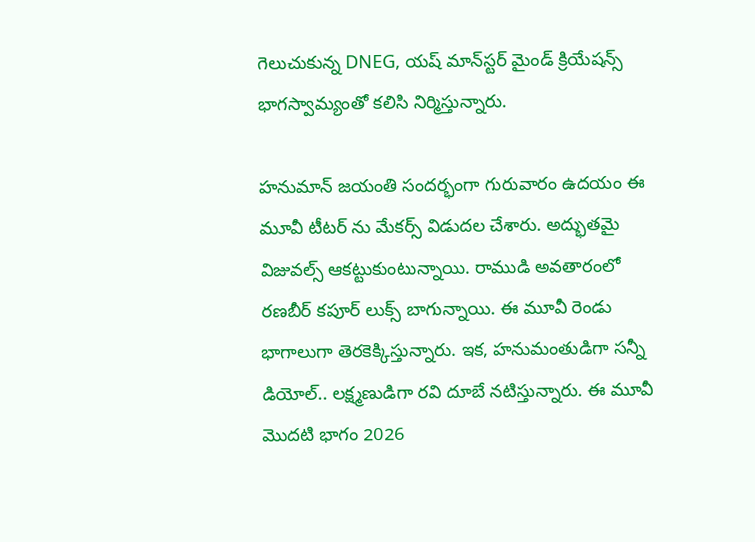గెలుచుకున్న DNEG, యష్ మాన్‌స్టర్ మైండ్ క్రియేషన్స్ భాగస్వామ్యంతో కలిసి నిర్మిస్తున్నారు.

హనుమాన్ జయంతి సందర్భంగా గురువారం ఉదయం ఈ మూవీ టీటర్ ను మేకర్స్ విడుదల చేశారు. అద్భుతమై విజువల్స్ ఆకట్టుకుంటున్నాయి. రాముడి అవతారంలో రణబీర్ కపూర్ లుక్స్ బాగున్నాయి. ఈ మూవీ రెండు భాగాలుగా తెరకెక్కిస్తున్నారు. ఇక, హనుమంతుడిగా సన్నీ డియోల్.. లక్ష్మణుడిగా రవి దూబే నటిస్తున్నారు. ఈ మూవీ మొదటి భాగం 2026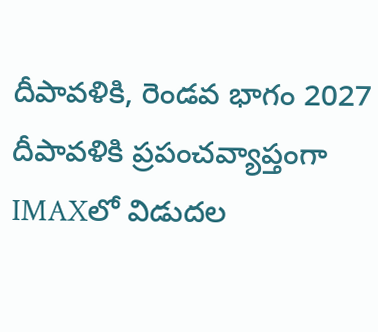దీపావళికి, రెండవ భాగం 2027 దీపావళికి ప్రపంచవ్యాప్తంగా IMAXలో విడుదల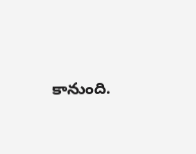కానుంది.